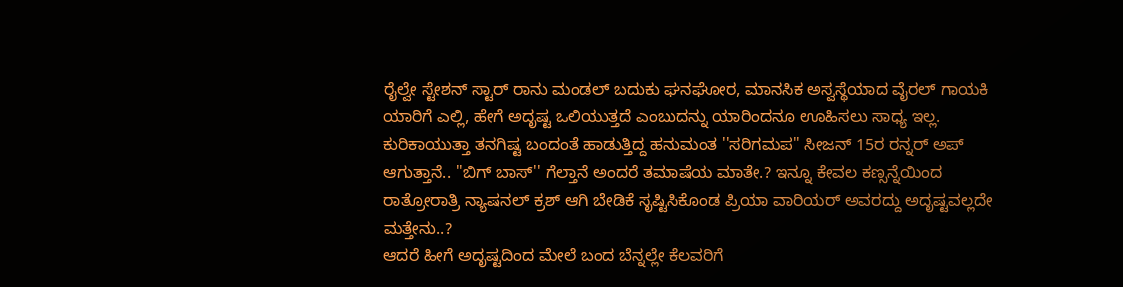ರೈಲ್ವೇ ಸ್ಟೇಶನ್ ಸ್ಟಾರ್ ರಾನು ಮಂಡಲ್ ಬದುಕು ಘನಘೋರ, ಮಾನಸಿಕ ಅಸ್ವಸ್ಥೆಯಾದ ವೈರಲ್ ಗಾಯಕಿ
ಯಾರಿಗೆ ಎಲ್ಲಿ, ಹೇಗೆ ಅದೃಷ್ಟ ಒಲಿಯುತ್ತದೆ ಎಂಬುದನ್ನು ಯಾರಿಂದನೂ ಊಹಿಸಲು ಸಾಧ್ಯ ಇಲ್ಲ. ಕುರಿಕಾಯುತ್ತಾ ತನಗಿಷ್ಟ ಬಂದಂತೆ ಹಾಡುತ್ತಿದ್ದ ಹನುಮಂತ ''ಸರಿಗಮಪ'' ಸೀಜನ್ 15ರ ರನ್ನರ್ ಅಪ್ ಆಗುತ್ತಾನೆ.. ''ಬಿಗ್ ಬಾಸ್'' ಗೆಲ್ತಾನೆ ಅಂದರೆ ತಮಾಷೆಯ ಮಾತೇ.? ಇನ್ನೂ ಕೇವಲ ಕಣ್ಸನ್ನೆಯಿಂದ ರಾತ್ರೋರಾತ್ರಿ ನ್ಯಾಷನಲ್ ಕ್ರಶ್ ಆಗಿ ಬೇಡಿಕೆ ಸೃಷ್ಟಿಸಿಕೊಂಡ ಪ್ರಿಯಾ ವಾರಿಯರ್ ಅವರದ್ದು ಅದೃಷ್ಟವಲ್ಲದೇ ಮತ್ತೇನು..?
ಆದರೆ ಹೀಗೆ ಅದೃಷ್ಟದಿಂದ ಮೇಲೆ ಬಂದ ಬೆನ್ನಲ್ಲೇ ಕೆಲವರಿಗೆ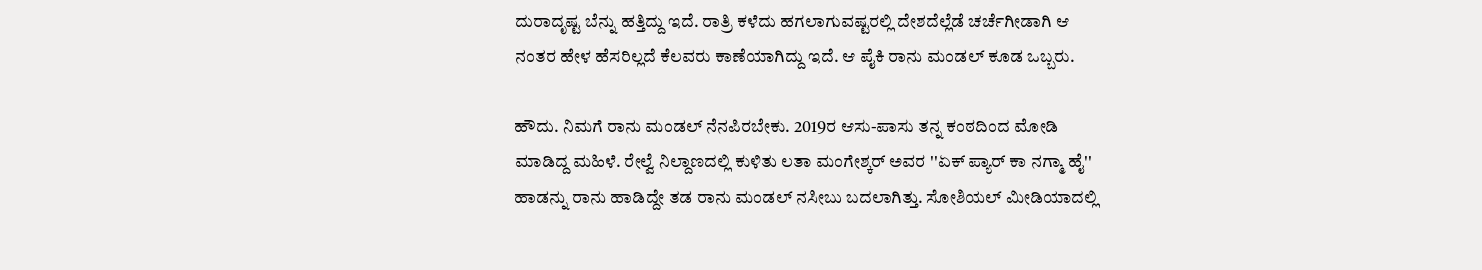ದುರಾದೃಷ್ಟ ಬೆನ್ನು ಹತ್ತಿದ್ದು ಇದೆ. ರಾತ್ರಿ ಕಳೆದು ಹಗಲಾಗುವಷ್ಟರಲ್ಲಿ ದೇಶದೆಲ್ಲೆಡೆ ಚರ್ಚೆಗೀಡಾಗಿ ಆ ನಂತರ ಹೇಳ ಹೆಸರಿಲ್ಲದೆ ಕೆಲವರು ಕಾಣೆಯಾಗಿದ್ದು ಇದೆ. ಆ ಪೈಕಿ ರಾನು ಮಂಡಲ್ ಕೂಡ ಒಬ್ಬರು.

ಹೌದು. ನಿಮಗೆ ರಾನು ಮಂಡಲ್ ನೆನಪಿರಬೇಕು. 2019ರ ಆಸು-ಪಾಸು ತನ್ನ ಕಂಠದಿಂದ ಮೋಡಿ ಮಾಡಿದ್ದ ಮಹಿಳೆ. ರೇಲ್ವೆ ನಿಲ್ದಾಣದಲ್ಲಿ ಕುಳಿತು ಲತಾ ಮಂಗೇಶ್ಕರ್ ಅವರ ''ಏಕ್ ಪ್ಯಾರ್ ಕಾ ನಗ್ಮಾ ಹೈ'' ಹಾಡನ್ನು ರಾನು ಹಾಡಿದ್ದೇ ತಡ ರಾನು ಮಂಡಲ್ ನಸೀಬು ಬದಲಾಗಿತ್ತು. ಸೋಶಿಯಲ್ ಮೀಡಿಯಾದಲ್ಲಿ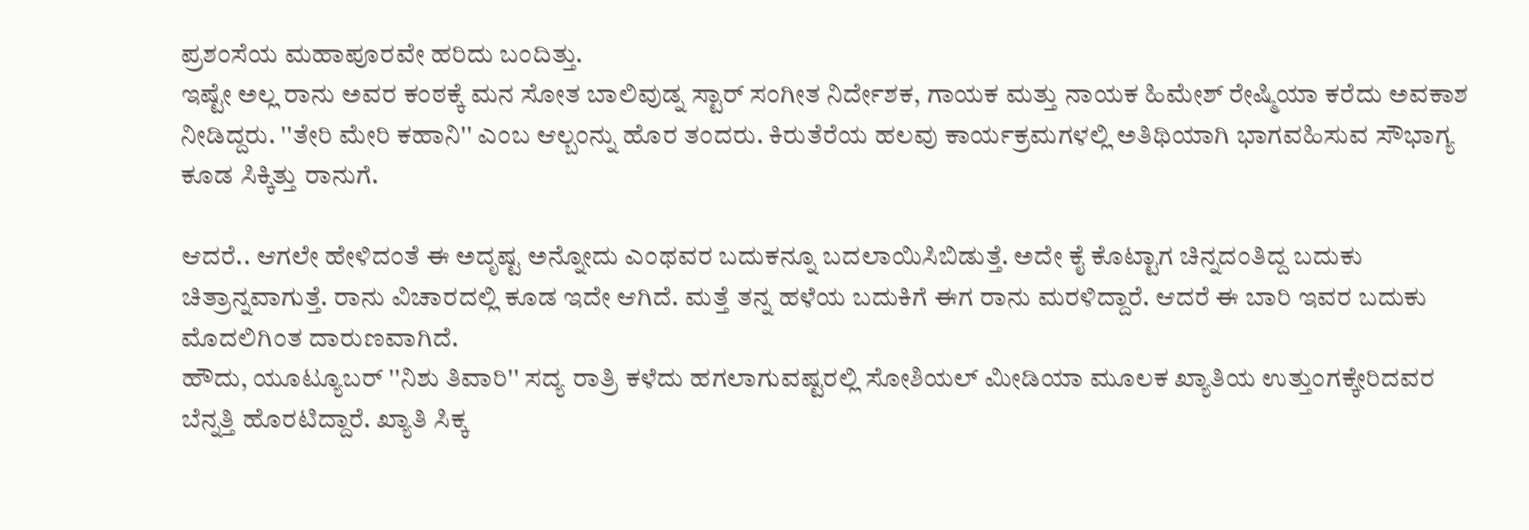ಪ್ರಶಂಸೆಯ ಮಹಾಪೂರವೇ ಹರಿದು ಬಂದಿತ್ತು.
ಇಷ್ಟೇ ಅಲ್ಲ ರಾನು ಅವರ ಕಂಠಕ್ಕೆ ಮನ ಸೋತ ಬಾಲಿವುಡ್ನ ಸ್ಟಾರ್ ಸಂಗೀತ ನಿರ್ದೇಶಕ, ಗಾಯಕ ಮತ್ತು ನಾಯಕ ಹಿಮೇಶ್ ರೇಷ್ಮಿಯಾ ಕರೆದು ಅವಕಾಶ ನೀಡಿದ್ದರು. ''ತೇರಿ ಮೇರಿ ಕಹಾನಿ'' ಎಂಬ ಆಲ್ಬಂನ್ನು ಹೊರ ತಂದರು. ಕಿರುತೆರೆಯ ಹಲವು ಕಾರ್ಯಕ್ರಮಗಳಲ್ಲಿ ಅತಿಥಿಯಾಗಿ ಭಾಗವಹಿಸುವ ಸೌಭಾಗ್ಯ ಕೂಡ ಸಿಕ್ಕಿತ್ತು ರಾನುಗೆ.

ಆದರೆ.. ಆಗಲೇ ಹೇಳಿದಂತೆ ಈ ಅದೃಷ್ಟ ಅನ್ನೋದು ಎಂಥವರ ಬದುಕನ್ನೂ ಬದಲಾಯಿಸಿಬಿಡುತ್ತೆ. ಅದೇ ಕೈ ಕೊಟ್ಟಾಗ ಚಿನ್ನದಂತಿದ್ದ ಬದುಕು ಚಿತ್ರಾನ್ನವಾಗುತ್ತೆ. ರಾನು ವಿಚಾರದಲ್ಲಿ ಕೂಡ ಇದೇ ಆಗಿದೆ. ಮತ್ತೆ ತನ್ನ ಹಳೆಯ ಬದುಕಿಗೆ ಈಗ ರಾನು ಮರಳಿದ್ದಾರೆ. ಆದರೆ ಈ ಬಾರಿ ಇವರ ಬದುಕು ಮೊದಲಿಗಿಂತ ದಾರುಣವಾಗಿದೆ.
ಹೌದು, ಯೂಟ್ಯೂಬರ್ ''ನಿಶು ತಿವಾರಿ'' ಸದ್ಯ ರಾತ್ರಿ ಕಳೆದು ಹಗಲಾಗುವಷ್ಟರಲ್ಲಿ ಸೋಶಿಯಲ್ ಮೀಡಿಯಾ ಮೂಲಕ ಖ್ಯಾತಿಯ ಉತ್ತುಂಗಕ್ಕೇರಿದವರ ಬೆನ್ನತ್ತಿ ಹೊರಟಿದ್ದಾರೆ. ಖ್ಯಾತಿ ಸಿಕ್ಕ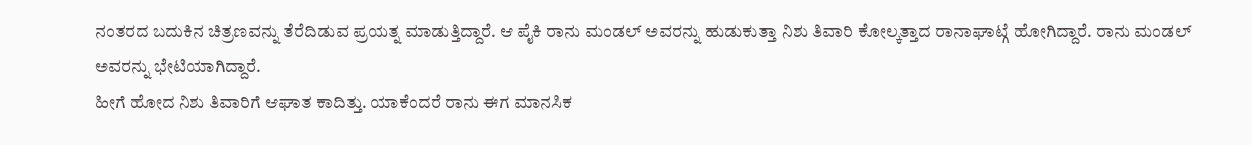ನಂತರದ ಬದುಕಿನ ಚಿತ್ರಣವನ್ನು ತೆರೆದಿಡುವ ಪ್ರಯತ್ನ ಮಾಡುತ್ತಿದ್ದಾರೆ. ಆ ಪೈಕಿ ರಾನು ಮಂಡಲ್ ಅವರನ್ನು ಹುಡುಕುತ್ತಾ ನಿಶು ತಿವಾರಿ ಕೋಲ್ಕತ್ತಾದ ರಾನಾಘಾಟ್ಗೆ ಹೋಗಿದ್ದಾರೆ. ರಾನು ಮಂಡಲ್ ಅವರನ್ನು ಭೇಟಿಯಾಗಿದ್ದಾರೆ.
ಹೀಗೆ ಹೋದ ನಿಶು ತಿವಾರಿಗೆ ಆಘಾತ ಕಾದಿತ್ತು. ಯಾಕೆಂದರೆ ರಾನು ಈಗ ಮಾನಸಿಕ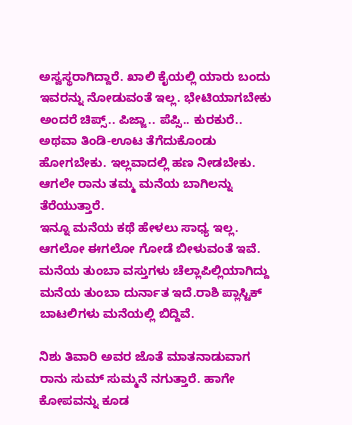ಅಸ್ವಸ್ಥರಾಗಿದ್ದಾರೆ. ಖಾಲಿ ಕೈಯಲ್ಲಿ ಯಾರು ಬಂದು ಇವರನ್ನು ನೋಡುವಂತೆ ಇಲ್ಲ. ಭೇಟಿಯಾಗಬೇಕು ಅಂದರೆ ಚಿಪ್ಸ್.. ಪಿಜ್ಜಾ.. ಪೆಪ್ಸಿ.. ಕುರಕುರೆ.. ಅಥವಾ ತಿಂಡಿ-ಊಟ ತೆಗೆದುಕೊಂಡು ಹೋಗಬೇಕು. ಇಲ್ಲವಾದಲ್ಲಿ ಹಣ ನೀಡಬೇಕು. ಆಗಲೇ ರಾನು ತಮ್ಮ ಮನೆಯ ಬಾಗಿಲನ್ನು ತೆರೆಯುತ್ತಾರೆ.
ಇನ್ನೂ ಮನೆಯ ಕಥೆ ಹೇಳಲು ಸಾಧ್ಯ ಇಲ್ಲ. ಆಗಲೋ ಈಗಲೋ ಗೋಡೆ ಬೀಳುವಂತೆ ಇವೆ. ಮನೆಯ ತುಂಬಾ ವಸ್ತುಗಳು ಚೆಲ್ಲಾಪಿಲ್ಲಿಯಾಗಿದ್ದು ಮನೆಯ ತುಂಬಾ ದುರ್ನಾತ ಇದೆ.ರಾಶಿ ಪ್ಲಾಸ್ಟಿಕ್ ಬಾಟಲಿಗಳು ಮನೆಯಲ್ಲಿ ಬಿದ್ದಿವೆ.

ನಿಶು ತಿವಾರಿ ಅವರ ಜೊತೆ ಮಾತನಾಡುವಾಗ ರಾನು ಸುಮ್ ಸುಮ್ಮನೆ ನಗುತ್ತಾರೆ. ಹಾಗೇ ಕೋಪವನ್ನು ಕೂಡ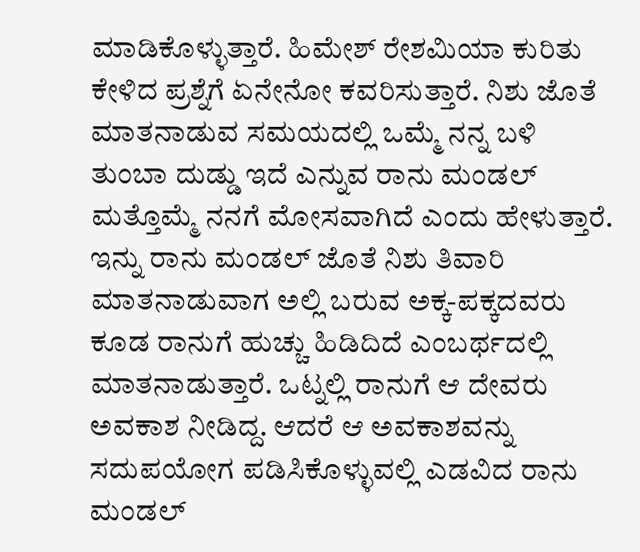ಮಾಡಿಕೊಳ್ಳುತ್ತಾರೆ. ಹಿಮೇಶ್ ರೇಶಮಿಯಾ ಕುರಿತು ಕೇಳಿದ ಪ್ರಶ್ನೆಗೆ ಏನೇನೋ ಕವರಿಸುತ್ತಾರೆ. ನಿಶು ಜೊತೆ ಮಾತನಾಡುವ ಸಮಯದಲ್ಲಿ ಒಮ್ಮೆ ನನ್ನ ಬಳಿ ತುಂಬಾ ದುಡ್ಡು ಇದೆ ಎನ್ನುವ ರಾನು ಮಂಡಲ್ ಮತ್ತೊಮ್ಮೆ ನನಗೆ ಮೋಸವಾಗಿದೆ ಎಂದು ಹೇಳುತ್ತಾರೆ.
ಇನ್ನು ರಾನು ಮಂಡಲ್ ಜೊತೆ ನಿಶು ತಿವಾರಿ ಮಾತನಾಡುವಾಗ ಅಲ್ಲಿ ಬರುವ ಅಕ್ಕ-ಪಕ್ಕದವರು ಕೂಡ ರಾನುಗೆ ಹುಚ್ಚು ಹಿಡಿದಿದೆ ಎಂಬರ್ಥದಲ್ಲಿ ಮಾತನಾಡುತ್ತಾರೆ. ಒಟ್ನಲ್ಲಿ ರಾನುಗೆ ಆ ದೇವರು ಅವಕಾಶ ನೀಡಿದ್ದ. ಆದರೆ ಆ ಅವಕಾಶವನ್ನು ಸದುಪಯೋಗ ಪಡಿಸಿಕೊಳ್ಳುವಲ್ಲಿ ಎಡವಿದ ರಾನು ಮಂಡಲ್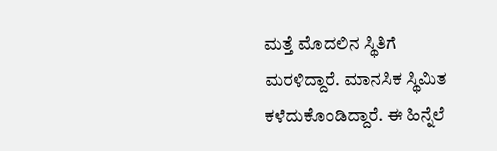ಮತ್ತೆ ಮೊದಲಿನ ಸ್ಥಿತಿಗೆ ಮರಳಿದ್ದಾರೆ. ಮಾನಸಿಕ ಸ್ಥಿಮಿತ ಕಳೆದುಕೊಂಡಿದ್ದಾರೆ. ಈ ಹಿನ್ನೆಲೆ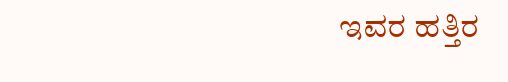ಇವರ ಹತ್ತಿರ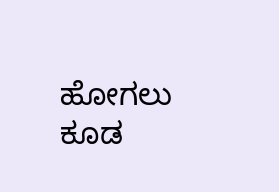ಹೋಗಲು ಕೂಡ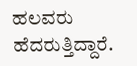ಹಲವರು ಹೆದರುತ್ತಿದ್ದಾರೆ.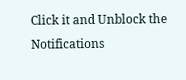Click it and Unblock the Notifications